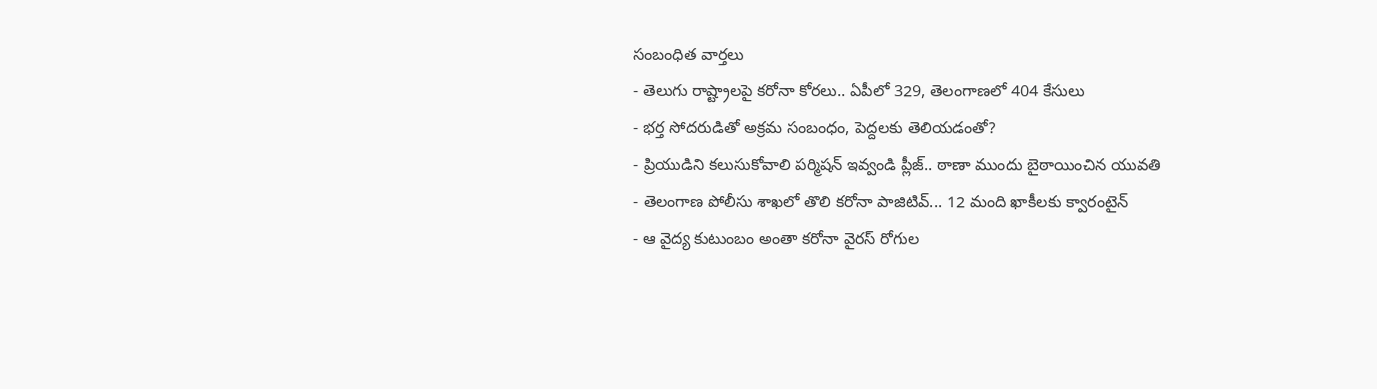సంబంధిత వార్తలు
- తెలుగు రాష్ట్రాలపై కరోనా కోరలు.. ఏపీలో 329, తెలంగాణలో 404 కేసులు
- భర్త సోదరుడితో అక్రమ సంబంధం, పెద్దలకు తెలియడంతో?
- ప్రియుడిని కలుసుకోవాలి పర్మిషన్ ఇవ్వండి ప్లీజ్.. ఠాణా ముందు బైఠాయించిన యువతి
- తెలంగాణ పోలీసు శాఖలో తొలి కరోనా పాజిటివ్... 12 మంది ఖాకీలకు క్వారంటైన్
- ఆ వైద్య కుటుంబం అంతా కరోనా వైరస్ రోగుల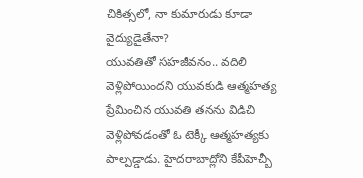చికిత్సలో, నా కుమారుడు కూడా వైద్యుడైతేనా?
యువతితో సహజీవనం.. వదిలి వెళ్లిపోయిందని యువకుడి ఆత్మహత్య
ప్రేమించిన యువతి తనను విడిచి వెళ్లిపోవడంతో ఓ టెక్కీ ఆత్మహత్యకు పాల్పడ్డాడు. హైదరాబాద్లోని కేపీహెచ్బీ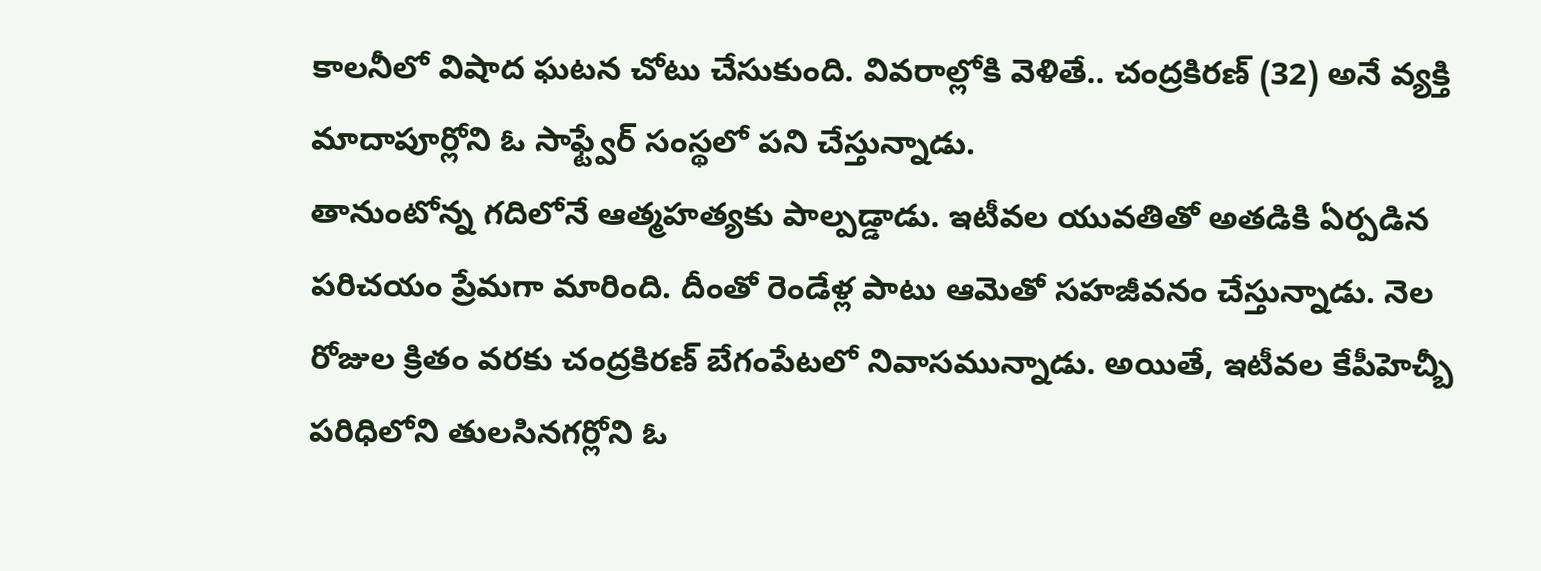కాలనీలో విషాద ఘటన చోటు చేసుకుంది. వివరాల్లోకి వెళితే.. చంద్రకిరణ్ (32) అనే వ్యక్తి మాదాపూర్లోని ఓ సాఫ్ట్వేర్ సంస్థలో పని చేస్తున్నాడు.
తానుంటోన్న గదిలోనే ఆత్మహత్యకు పాల్పడ్డాడు. ఇటీవల యువతితో అతడికి ఏర్పడిన పరిచయం ప్రేమగా మారింది. దీంతో రెండేళ్ల పాటు ఆమెతో సహజీవనం చేస్తున్నాడు. నెల రోజుల క్రితం వరకు చంద్రకిరణ్ బేగంపేటలో నివాసమున్నాడు. అయితే, ఇటీవల కేపీహెచ్బీ పరిధిలోని తులసినగర్లోని ఓ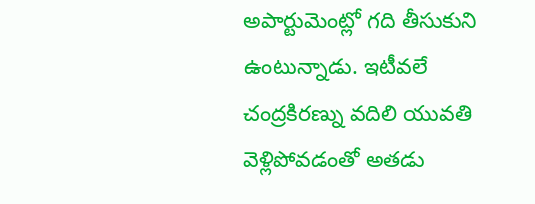అపార్టుమెంట్లో గది తీసుకుని ఉంటున్నాడు. ఇటీవలే చంద్రకిరణ్ను వదిలి యువతి వెళ్లిపోవడంతో అతడు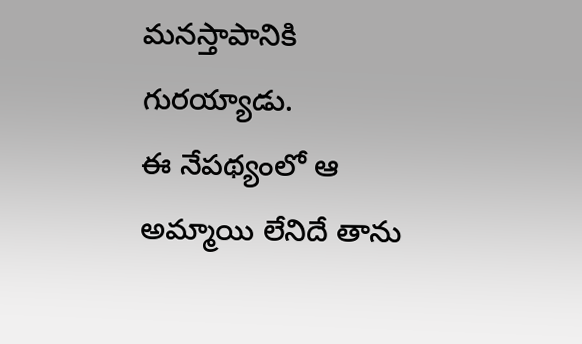మనస్తాపానికి గురయ్యాడు.
ఈ నేపథ్యంలో ఆ అమ్మాయి లేనిదే తాను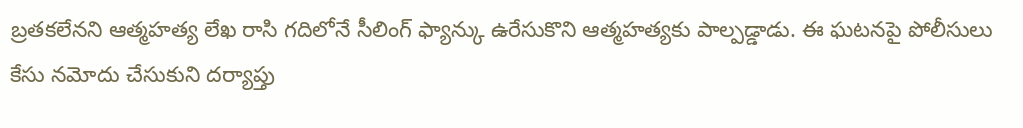బ్రతకలేనని ఆత్మహత్య లేఖ రాసి గదిలోనే సీలింగ్ ఫ్యాన్కు ఉరేసుకొని ఆత్మహత్యకు పాల్పడ్డాడు. ఈ ఘటనపై పోలీసులు కేసు నమోదు చేసుకుని దర్యాప్తు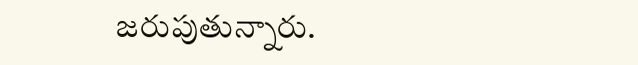జరుపుతున్నారు.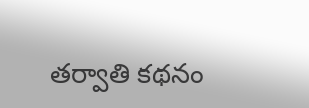తర్వాతి కథనం